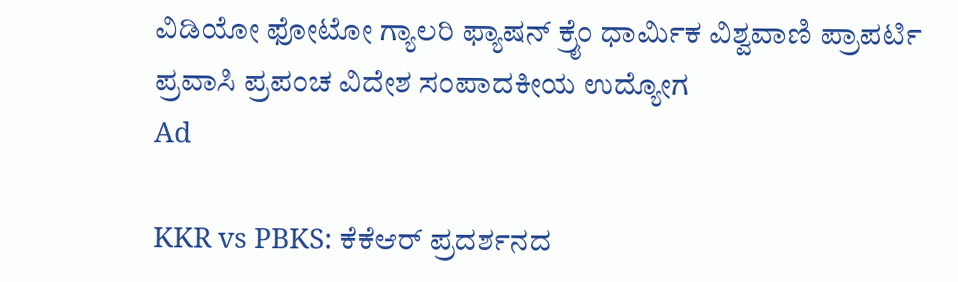ವಿಡಿಯೋ ಫೋಟೋ ಗ್ಯಾಲರಿ ಫ್ಯಾಷನ್ ಕ್ರೈಂ ಧಾರ್ಮಿಕ ವಿಶ್ವವಾಣಿ ಪ್ರಾಪರ್ಟಿ ಪ್ರವಾಸಿ ಪ್ರಪಂಚ ವಿದೇಶ ಸಂಪಾದಕೀಯ ಉದ್ಯೋಗ
Ad

KKR vs PBKS: ಕೆಕೆಆರ್ ಪ್ರದರ್ಶನದ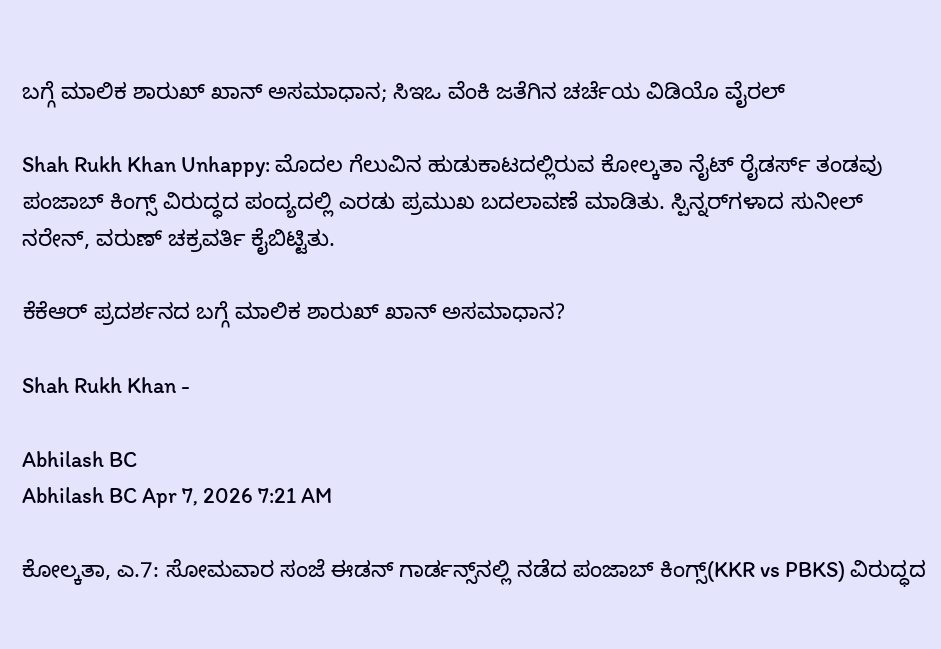ಬಗ್ಗೆ ಮಾಲಿಕ ಶಾರುಖ್ ಖಾನ್ ಅಸಮಾಧಾನ; ಸಿಇಒ ವೆಂಕಿ ಜತೆಗಿನ ಚರ್ಚೆಯ ವಿಡಿಯೊ ವೈರಲ್‌

Shah Rukh Khan Unhappy: ಮೊದಲ ಗೆಲುವಿನ ಹುಡುಕಾಟದಲ್ಲಿರುವ ಕೋಲ್ಕತಾ ನೈಟ್ ರೈಡರ್ಸ್ ತಂಡವು ಪಂಜಾಬ್ ಕಿಂಗ್ಸ್ ವಿರುದ್ಧದ ಪಂದ್ಯದಲ್ಲಿ ಎರಡು ಪ್ರಮುಖ ಬದಲಾವಣೆ ಮಾಡಿತು. ಸ್ಪಿನ್ನರ್‌ಗಳಾದ ಸುನೀಲ್ ನರೇನ್, ವರುಣ್ ಚಕ್ರವರ್ತಿ ಕೈಬಿಟ್ಟಿತು.

ಕೆಕೆಆರ್ ಪ್ರದರ್ಶನದ ಬಗ್ಗೆ ಮಾಲಿಕ ಶಾರುಖ್ ಖಾನ್ ಅಸಮಾಧಾನ?

Shah Rukh Khan -

Abhilash BC
Abhilash BC Apr 7, 2026 7:21 AM

ಕೋಲ್ಕತಾ, ಎ.7: ಸೋಮವಾರ ಸಂಜೆ ಈಡನ್ ಗಾರ್ಡನ್ಸ್‌ನಲ್ಲಿ ನಡೆದ ಪಂಜಾಬ್ ಕಿಂಗ್ಸ್(KKR vs PBKS) ವಿರುದ್ಧದ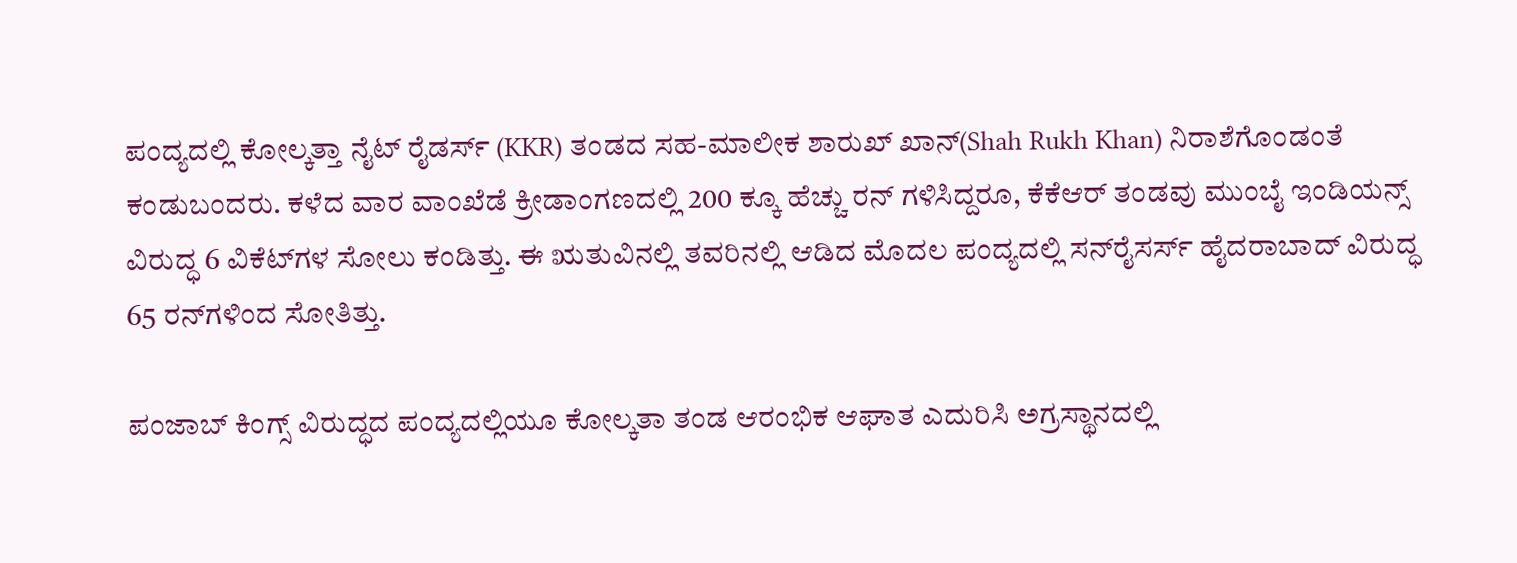ಪಂದ್ಯದಲ್ಲಿ ಕೋಲ್ಕತ್ತಾ ನೈಟ್ ರೈಡರ್ಸ್ (KKR) ತಂಡದ ಸಹ-ಮಾಲೀಕ ಶಾರುಖ್ ಖಾನ್(Shah Rukh Khan) ನಿರಾಶೆಗೊಂಡಂತೆ ಕಂಡುಬಂದರು. ಕಳೆದ ವಾರ ವಾಂಖೆಡೆ ಕ್ರೀಡಾಂಗಣದಲ್ಲಿ 200 ಕ್ಕೂ ಹೆಚ್ಚು ರನ್ ಗಳಿಸಿದ್ದರೂ, ಕೆಕೆಆರ್ ತಂಡವು ಮುಂಬೈ ಇಂಡಿಯನ್ಸ್ ವಿರುದ್ಧ 6 ವಿಕೆಟ್‌ಗಳ ಸೋಲು ಕಂಡಿತ್ತು. ಈ ಋತುವಿನಲ್ಲಿ ತವರಿನಲ್ಲಿ ಆಡಿದ ಮೊದಲ ಪಂದ್ಯದಲ್ಲಿ ಸನ್‌ರೈಸರ್ಸ್ ಹೈದರಾಬಾದ್ ವಿರುದ್ಧ 65 ರನ್‌ಗಳಿಂದ ಸೋತಿತ್ತು.

ಪಂಜಾಬ್ ಕಿಂಗ್ಸ್ ವಿರುದ್ಧದ ಪಂದ್ಯದಲ್ಲಿಯೂ ಕೋಲ್ಕತಾ ತಂಡ ಆರಂಭಿಕ ಆಘಾತ ಎದುರಿಸಿ ಅಗ್ರಸ್ಥಾನದಲ್ಲಿ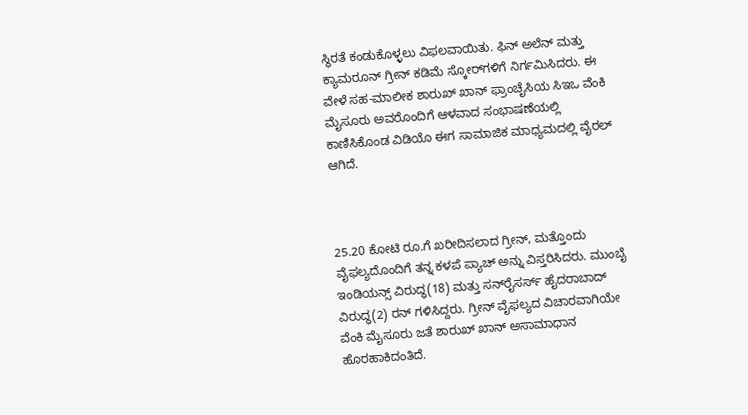ಸ್ಥಿರತೆ ಕಂಡುಕೊಳ್ಳಲು ವಿಫಲವಾಯಿತು. ಫಿನ್ ಅಲೆನ್ ಮತ್ತು ಕ್ಯಾಮರೂನ್ ಗ್ರೀನ್ ಕಡಿಮೆ ಸ್ಕೋರ್‌ಗಳಿಗೆ ನಿರ್ಗಮಿಸಿದರು. ಈ ವೇಳೆ ಸಹ-ಮಾಲೀಕ ಶಾರುಖ್ ಖಾನ್ ಫ್ರಾಂಚೈಸಿಯ ಸಿಇಒ ವೆಂಕಿ ಮೈಸೂರು ಅವರೊಂದಿಗೆ ಆಳವಾದ ಸಂಭಾಷಣೆಯಲ್ಲಿ ಕಾಣಿಸಿಕೊಂಡ ವಿಡಿಯೊ ಈಗ ಸಾಮಾಜಿಕ ಮಾಧ್ಯಮದಲ್ಲಿ ವೈರಲ್ ಆಗಿದೆ.



25.20 ಕೋಟಿ ರೂ.ಗೆ ಖರೀದಿಸಲಾದ ಗ್ರೀನ್, ಮತ್ತೊಂದು ವೈಫಲ್ಯದೊಂದಿಗೆ ತನ್ನ ಕಳಪೆ ಪ್ಯಾಚ್ ಅನ್ನು ವಿಸ್ತರಿಸಿದರು. ಮುಂಬೈ ಇಂಡಿಯನ್ಸ್ ವಿರುದ್ಧ(18) ಮತ್ತು ಸನ್‌ರೈಸರ್ಸ್ ಹೈದರಾಬಾದ್ ವಿರುದ್ಧ(2) ರನ್‌ ಗಳಿಸಿದ್ದರು. ಗ್ರೀನ್‌ ವೈಫಲ್ಯದ ವಿಚಾರವಾಗಿಯೇ ವೆಂಕಿ ಮೈಸೂರು ಜತೆ ಶಾರುಖ್ ಖಾನ್ ಅಸಾಮಾಧಾನ ಹೊರಹಾಕಿದಂತಿದೆ.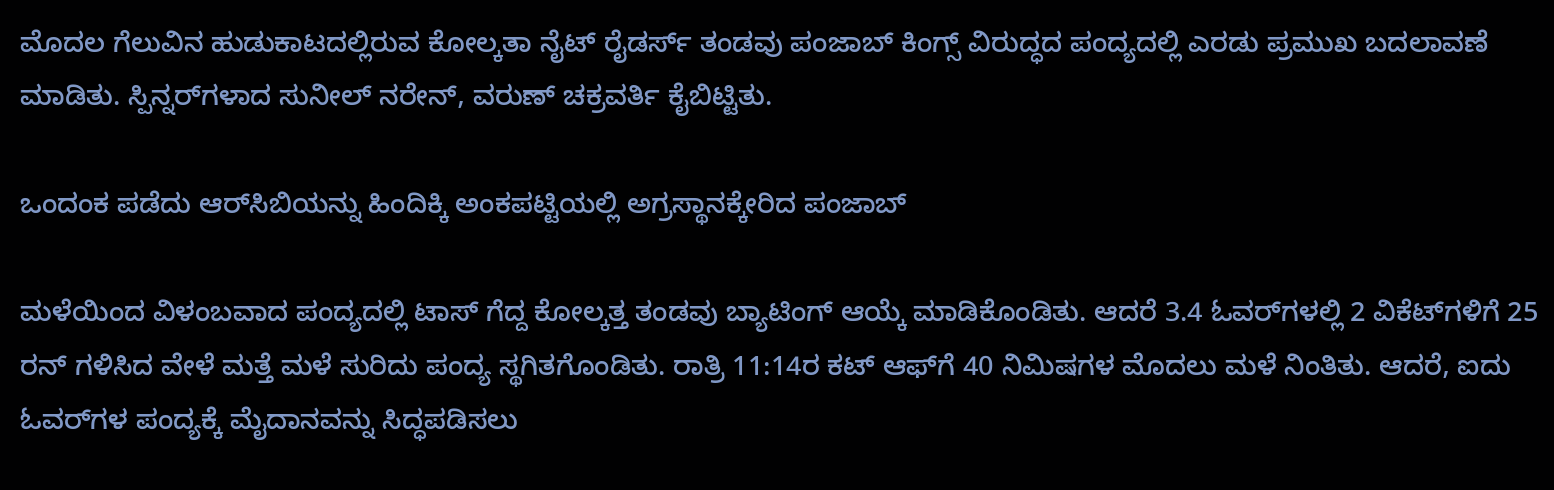ಮೊದಲ ಗೆಲುವಿನ ಹುಡುಕಾಟದಲ್ಲಿರುವ ಕೋಲ್ಕತಾ ನೈಟ್ ರೈಡರ್ಸ್ ತಂಡವು ಪಂಜಾಬ್ ಕಿಂಗ್ಸ್ ವಿರುದ್ಧದ ಪಂದ್ಯದಲ್ಲಿ ಎರಡು ಪ್ರಮುಖ ಬದಲಾವಣೆ ಮಾಡಿತು. ಸ್ಪಿನ್ನರ್‌ಗಳಾದ ಸುನೀಲ್ ನರೇನ್, ವರುಣ್ ಚಕ್ರವರ್ತಿ ಕೈಬಿಟ್ಟಿತು.

ಒಂದಂಕ ಪಡೆದು ಆರ್‌ಸಿಬಿಯನ್ನು ಹಿಂದಿಕ್ಕಿ ಅಂಕಪಟ್ಟಿಯಲ್ಲಿ ಅಗ್ರಸ್ಥಾನಕ್ಕೇರಿದ ಪಂಜಾಬ್‌

ಮಳೆಯಿಂದ ವಿಳಂಬವಾದ ಪಂದ್ಯದಲ್ಲಿ ಟಾಸ್ ಗೆದ್ದ ಕೋಲ್ಕತ್ತ ತಂಡವು ಬ್ಯಾಟಿಂಗ್ ಆಯ್ಕೆ ಮಾಡಿಕೊಂಡಿತು. ಆದರೆ 3.4 ಓವರ್‌ಗಳಲ್ಲಿ 2 ವಿಕೆಟ್‌ಗಳಿಗೆ 25 ರನ್ ಗಳಿಸಿದ ವೇಳೆ ಮತ್ತೆ ಮಳೆ ಸುರಿದು ಪಂದ್ಯ ಸ್ಥಗಿತಗೊಂಡಿತು. ರಾತ್ರಿ 11:14ರ ಕಟ್‌ ಆಫ್‌ಗೆ 40 ನಿಮಿಷಗಳ ಮೊದಲು ಮಳೆ ನಿಂತಿತು. ಆದರೆ, ಐದು ಓವರ್‌ಗಳ ಪಂದ್ಯಕ್ಕೆ ಮೈದಾನವನ್ನು ಸಿದ್ಧಪಡಿಸಲು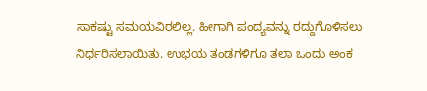ಸಾಕಷ್ಟು ಸಮಯವಿರಲಿಲ್ಲ. ಹೀಗಾಗಿ ಪಂದ್ಯವನ್ನು ರದ್ದುಗೊಳಿಸಲು ನಿರ್ಧರಿಸಲಾಯಿತು. ಉಭಯ ತಂಡಗಳಿಗೂ ತಲಾ ಒಂದು ಅಂಕ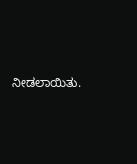ನೀಡಲಾಯಿತು.